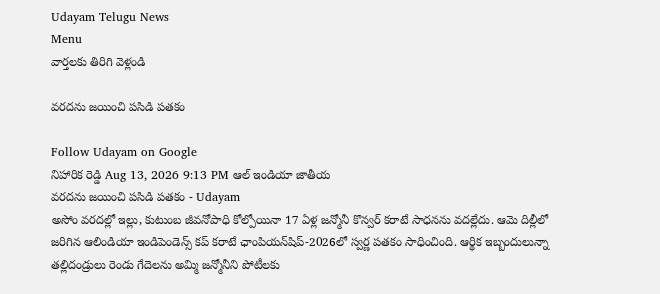Udayam Telugu News
Menu
వార్తలకు తిరిగి వెళ్లండి

వరదను జయించి పసిడి పతకం

Follow Udayam on Google
నిహారిక రెడ్డి Aug 13, 2026 9:13 PM ఆల్ ఇండియా జాతీయ
వరదను జయించి పసిడి పతకం - Udayam
అసోం వరదల్లో ఇల్లు, కుటుంబ జీవనోపాధి కోల్పోయినా 17 ఏళ్ల జన్మోనీ కొన్వర్‌ కరాటే సాధనను వదల్లేదు. ఆమె దిల్లీలో జరిగిన ఆలిండియా ఇండిపెండెన్స్‌ కప్‌ కరాటే ఛాంపియన్‌షిప్‌-2026లో స్వర్ణ పతకం సాధించింది. ఆర్థిక ఇబ్బందులున్నా తల్లిదండ్రులు రెండు గేదెలను అమ్మి జన్మోనీని పోటీలకు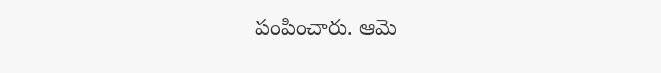పంపించారు. ఆమె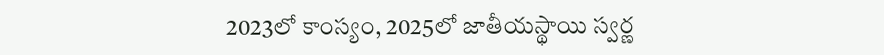2023లో కాంస్యం, 2025లో జాతీయస్థాయి స్వర్ణ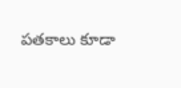పతకాలు కూడా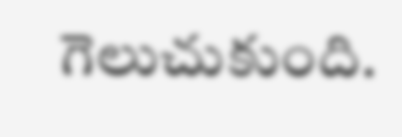గెలుచుకుంది.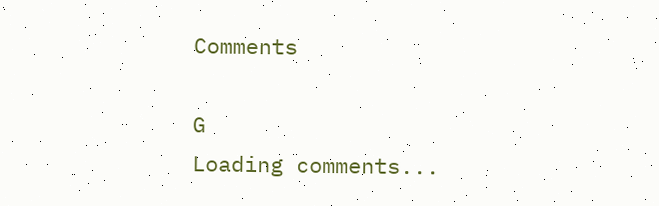Comments

G
Loading comments...